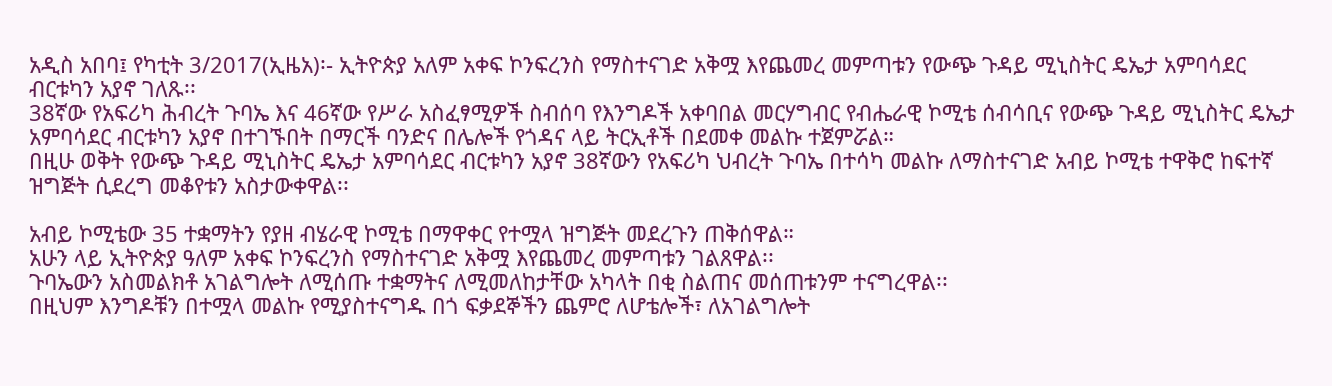አዲስ አበባ፤ የካቲት 3/2017(ኢዜአ)፡- ኢትዮጵያ አለም አቀፍ ኮንፍረንስ የማስተናገድ አቅሟ እየጨመረ መምጣቱን የውጭ ጉዳይ ሚኒስትር ዴኤታ አምባሳደር ብርቱካን አያኖ ገለጹ፡፡
38ኛው የአፍሪካ ሕብረት ጉባኤ እና 46ኛው የሥራ አስፈፃሚዎች ስብሰባ የእንግዶች አቀባበል መርሃግብር የብሔራዊ ኮሚቴ ሰብሳቢና የውጭ ጉዳይ ሚኒስትር ዴኤታ አምባሳደር ብርቱካን አያኖ በተገኙበት በማርች ባንድና በሌሎች የጎዳና ላይ ትርኢቶች በደመቀ መልኩ ተጀምሯል።
በዚሁ ወቅት የውጭ ጉዳይ ሚኒስትር ዴኤታ አምባሳደር ብርቱካን አያኖ 38ኛውን የአፍሪካ ህብረት ጉባኤ በተሳካ መልኩ ለማስተናገድ አብይ ኮሚቴ ተዋቅሮ ከፍተኛ ዝግጅት ሲደረግ መቆየቱን አስታውቀዋል፡፡

አብይ ኮሚቴው 35 ተቋማትን የያዘ ብሄራዊ ኮሚቴ በማዋቀር የተሟላ ዝግጅት መደረጉን ጠቅሰዋል።
አሁን ላይ ኢትዮጵያ ዓለም አቀፍ ኮንፍረንስ የማስተናገድ አቅሟ እየጨመረ መምጣቱን ገልጸዋል፡፡
ጉባኤውን አስመልክቶ አገልግሎት ለሚሰጡ ተቋማትና ለሚመለከታቸው አካላት በቂ ስልጠና መሰጠቱንም ተናግረዋል፡፡
በዚህም እንግዶቹን በተሟላ መልኩ የሚያስተናግዱ በጎ ፍቃደኞችን ጨምሮ ለሆቴሎች፣ ለአገልግሎት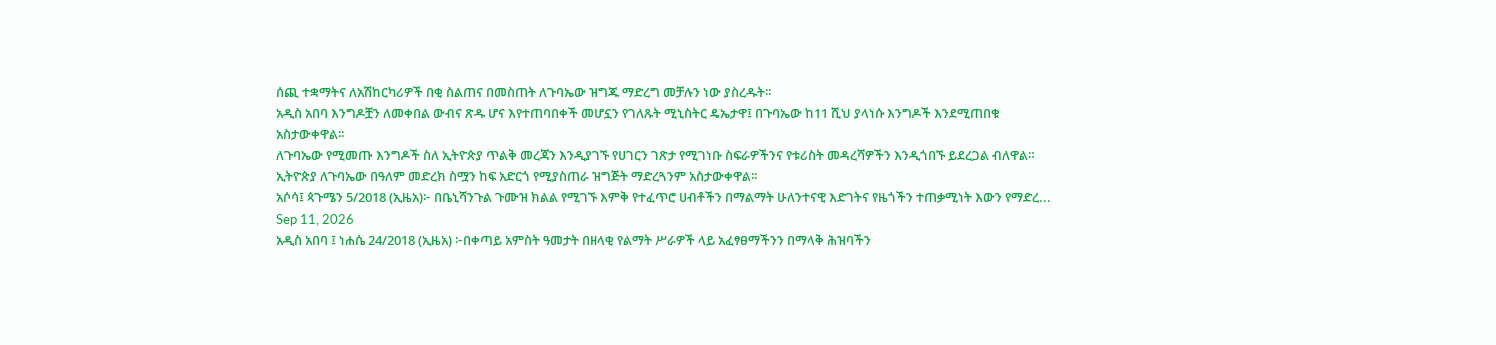ሰጪ ተቋማትና ለአሽከርካሪዎች በቂ ስልጠና በመስጠት ለጉባኤው ዝግጁ ማድረግ መቻሉን ነው ያስረዱት፡፡
አዲስ አበባ እንግዶቿን ለመቀበል ውብና ጽዱ ሆና እየተጠባበቀች መሆኗን የገለጹት ሚኒስትር ዴኤታዋ፤ በጉባኤው ከ11 ሺህ ያላነሱ እንግዶች እንደሚጠበቁ አስታውቀዋል፡፡
ለጉባኤው የሚመጡ እንግዶች ስለ ኢትዮጵያ ጥልቅ መረጃን እንዲያገኙ የሀገርን ገጽታ የሚገነቡ ስፍራዎችንና የቱሪስት መዳረሻዎችን እንዲጎበኙ ይደረጋል ብለዋል።
ኢትዮጵያ ለጉባኤው በዓለም መድረክ ስሟን ከፍ አድርጎ የሚያስጠራ ዝግጅት ማድረጓንም አስታውቀዋል፡፡
አሶሳ፤ ጳጉሜን 5/2018 (ኢዜአ)፦ በቤኒሻንጉል ጉሙዝ ክልል የሚገኙ እምቅ የተፈጥሮ ሀብቶችን በማልማት ሁለንተናዊ እድገትና የዜጎችን ተጠቃሚነት እውን የማድረ...
Sep 11, 2026
አዲስ አበባ ፤ ነሐሴ 24/2018 (ኢዜአ) ፦በቀጣይ አምስት ዓመታት በዘላቂ የልማት ሥራዎች ላይ አፈፃፀማችንን በማላቅ ሕዝባችን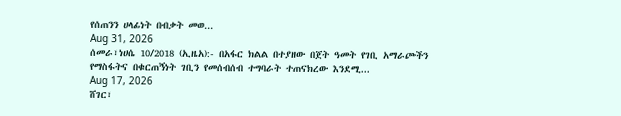የሰጠንን ሀላፊነት በብቃት መወ...
Aug 31, 2026
ሰመራ፣ነሀሴ 10/2018 (ኢዜአ):- በአፋር ክልል በተያዘው በጀት ዓመት የገቢ አማራጮችን የማስፋትና በቁርጠኝነት ገቢን የመሰብሰብ ተግባራት ተጠናክረው እንደሚ...
Aug 17, 2026
ሸገር፣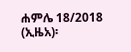ሐምሌ 18/2018 (ኢዜአ)፡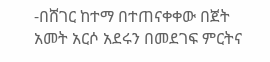-በሸገር ከተማ በተጠናቀቀው በጀት አመት አርሶ አደሩን በመደገፍ ምርትና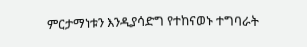ምርታማነቱን እንዲያሳድግ የተከናወኑ ተግባራት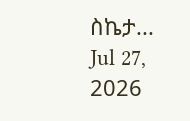ስኬታ...
Jul 27, 2026